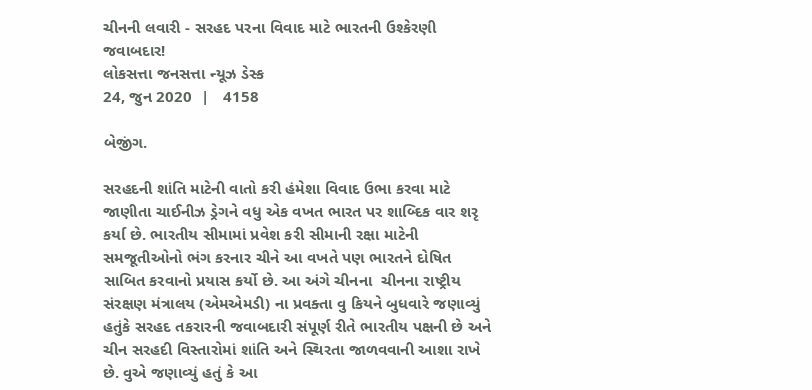ચીનની લવારી - સરહદ પરના વિવાદ માટે ભારતની ઉશ્કેરણી જવાબદાર!
લોકસત્તા જનસત્તા ન્યૂઝ ડેસ્ક
24, જુન 2020  |   4158

બેજીંગ.

સરહદની શાંતિ માટેની વાતો કરી હંમેશા વિવાદ ઉભા કરવા માટે જાણીતા ચાઈનીઝ ડ્રેગને વધુ એક વખત ભારત પર શાબ્દિક વાર શરૃ કર્યા છે. ભારતીય સીમામાં પ્રવેશ કરી સીમાની રક્ષા માટેની સમજૂતીઓનો ભંગ કરનાર ચીને આ વખતે પણ ભારતને દોષિત સાબિત કરવાનો પ્રયાસ કર્યો છે. આ અંગે ચીનના  ચીનના રાષ્ટ્રીય સંરક્ષણ મંત્રાલય (એમએમડી) ના પ્રવક્તા વુ કિયને બુધવારે જણાવ્યું હતુંકે સરહદ તકરારની જવાબદારી સંપૂર્ણ રીતે ભારતીય પક્ષની છે અને ચીન સરહદી વિસ્તારોમાં શાંતિ અને સ્થિરતા જાળવવાની આશા રાખે છે. વુએ જણાવ્યું હતું કે આ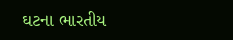ઘટના ભારતીય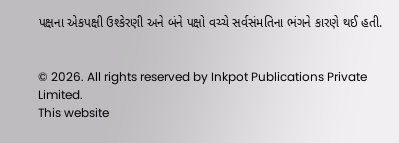પક્ષના એકપક્ષી ઉશ્કેરણી અને બંને પક્ષો વચ્ચે સર્વસંમતિના ભંગને કારણે થઈ હતી.


© 2026. All rights reserved by Inkpot Publications Private Limited.
This website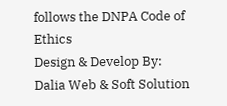follows the DNPA Code of Ethics
Design & Develop By:
Dalia Web & Soft Solution